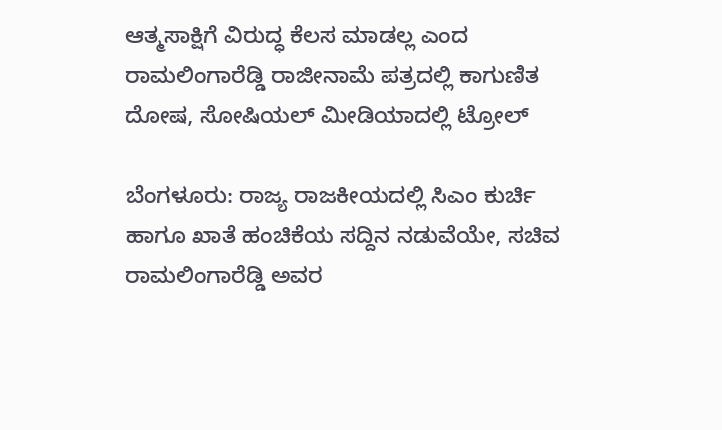ಆತ್ಮಸಾಕ್ಷಿಗೆ ವಿರುದ್ಧ ಕೆಲಸ ಮಾಡಲ್ಲ ಎಂದ ರಾಮಲಿಂಗಾರೆಡ್ಡಿ ರಾಜೀನಾಮೆ ಪತ್ರದಲ್ಲಿ ಕಾಗುಣಿತ ದೋಷ, ಸೋಷಿಯಲ್ ಮೀಡಿಯಾದಲ್ಲಿ ಟ್ರೋಲ್

ಬೆಂಗಳೂರು: ರಾಜ್ಯ ರಾಜಕೀಯದಲ್ಲಿ ಸಿಎಂ ಕುರ್ಚಿ ಹಾಗೂ ಖಾತೆ ಹಂಚಿಕೆಯ ಸದ್ದಿನ ನಡುವೆಯೇ, ಸಚಿವ ರಾಮಲಿಂಗಾರೆಡ್ಡಿ ಅವರ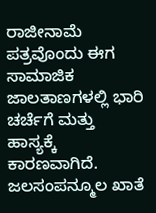ರಾಜೀನಾಮೆ ಪತ್ರವೊಂದು ಈಗ ಸಾಮಾಜಿಕ ಜಾಲತಾಣಗಳಲ್ಲಿ ಭಾರಿ ಚರ್ಚೆಗೆ ಮತ್ತು ಹಾಸ್ಯಕ್ಕೆ ಕಾರಣವಾಗಿದೆ. ಜಲಸಂಪನ್ಮೂಲ ಖಾತೆ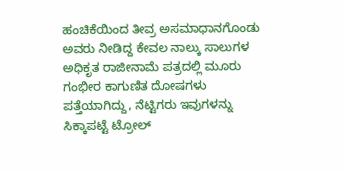ಹಂಚಿಕೆಯಿಂದ ತೀವ್ರ ಅಸಮಾಧಾನಗೊಂಡು ಅವರು ನೀಡಿದ್ದ ಕೇವಲ ನಾಲ್ಕು ಸಾಲುಗಳ ಅಧಿಕೃತ ರಾಜೀನಾಮೆ ಪತ್ರದಲ್ಲಿ ಮೂರು ಗಂಭೀರ ಕಾಗುಣಿತ ದೋಷಗಳು ಪತ್ತೆಯಾಗಿದ್ದು, ನೆಟ್ಟಿಗರು ಇವುಗಳನ್ನು ಸಿಕ್ಕಾಪಟ್ಟೆ ಟ್ರೋಲ್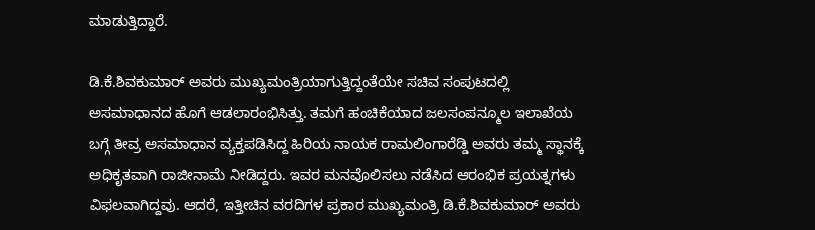ಮಾಡುತ್ತಿದ್ದಾರೆ.

ಡಿ.ಕೆ.ಶಿವಕುಮಾರ್ ಅವರು ಮುಖ್ಯಮಂತ್ರಿಯಾಗುತ್ತಿದ್ದಂತೆಯೇ ಸಚಿವ ಸಂಪುಟದಲ್ಲಿ ಅಸಮಾಧಾನದ ಹೊಗೆ ಆಡಲಾರಂಭಿಸಿತ್ತು. ತಮಗೆ ಹಂಚಿಕೆಯಾದ ಜಲಸಂಪನ್ಮೂಲ ಇಲಾಖೆಯ ಬಗ್ಗೆ ತೀವ್ರ ಅಸಮಾಧಾನ ವ್ಯಕ್ತಪಡಿಸಿದ್ದ ಹಿರಿಯ ನಾಯಕ ರಾಮಲಿಂಗಾರೆಡ್ಡಿ ಅವರು ತಮ್ಮ ಸ್ಥಾನಕ್ಕೆ ಅಧಿಕೃತವಾಗಿ ರಾಜೀನಾಮೆ ನೀಡಿದ್ದರು. ಇವರ ಮನವೊಲಿಸಲು ನಡೆಸಿದ ಆರಂಭಿಕ ಪ್ರಯತ್ನಗಳು ವಿಫಲವಾಗಿದ್ದವು. ಆದರೆ, ಇತ್ತೀಚಿನ ವರದಿಗಳ ಪ್ರಕಾರ ಮುಖ್ಯಮಂತ್ರಿ ಡಿ.ಕೆ.ಶಿವಕುಮಾರ್ ಅವರು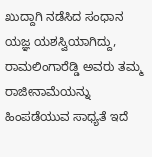ಖುದ್ದಾಗಿ ನಡೆಸಿದ ಸಂಧಾನ ಯಜ್ಞ ಯಶಸ್ವಿಯಾಗಿದ್ದು, ರಾಮಲಿಂಗಾರೆಡ್ಡಿ ಅವರು ತಮ್ಮ ರಾಜೀನಾಮೆಯನ್ನು ಹಿಂಪಡೆಯುವ ಸಾಧ್ಯತೆ ಇದೆ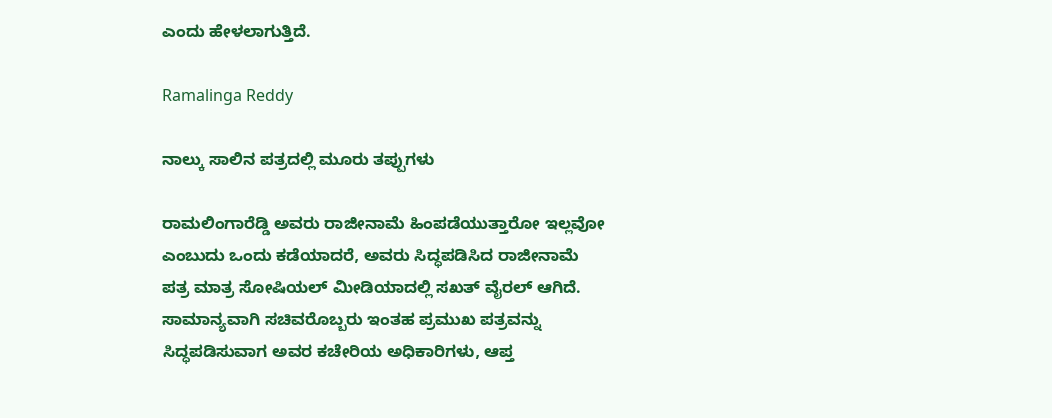ಎಂದು ಹೇಳಲಾಗುತ್ತಿದೆ.

Ramalinga Reddy

ನಾಲ್ಕು ಸಾಲಿನ ಪತ್ರದಲ್ಲಿ ಮೂರು ತಪ್ಪುಗಳು

ರಾಮಲಿಂಗಾರೆಡ್ಡಿ ಅವರು ರಾಜೀನಾಮೆ ಹಿಂಪಡೆಯುತ್ತಾರೋ ಇಲ್ಲವೋ ಎಂಬುದು ಒಂದು ಕಡೆಯಾದರೆ, ಅವರು ಸಿದ್ಧಪಡಿಸಿದ ರಾಜೀನಾಮೆ ಪತ್ರ ಮಾತ್ರ ಸೋಷಿಯಲ್ ಮೀಡಿಯಾದಲ್ಲಿ ಸಖತ್ ವೈರಲ್ ಆಗಿದೆ. ಸಾಮಾನ್ಯವಾಗಿ ಸಚಿವರೊಬ್ಬರು ಇಂತಹ ಪ್ರಮುಖ ಪತ್ರವನ್ನು ಸಿದ್ಧಪಡಿಸುವಾಗ ಅವರ ಕಚೇರಿಯ ಅಧಿಕಾರಿಗಳು, ಆಪ್ತ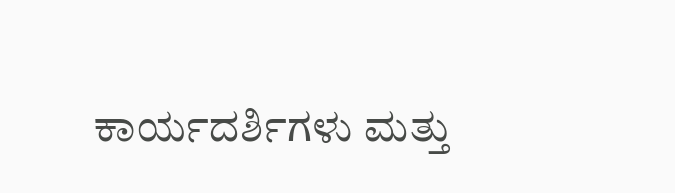ಕಾರ್ಯದರ್ಶಿಗಳು ಮತ್ತು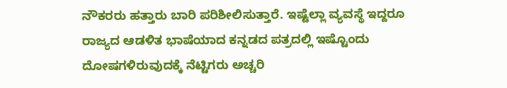ನೌಕರರು ಹತ್ತಾರು ಬಾರಿ ಪರಿಶೀಲಿಸುತ್ತಾರೆ. ಇಷ್ಟೆಲ್ಲಾ ವ್ಯವಸ್ಥೆ ಇದ್ದರೂ ರಾಜ್ಯದ ಆಡಳಿತ ಭಾಷೆಯಾದ ಕನ್ನಡದ ಪತ್ರದಲ್ಲಿ ಇಷ್ಟೊಂದು ದೋಷಗಳಿರುವುದಕ್ಕೆ ನೆಟ್ಟಿಗರು ಅಚ್ಚರಿ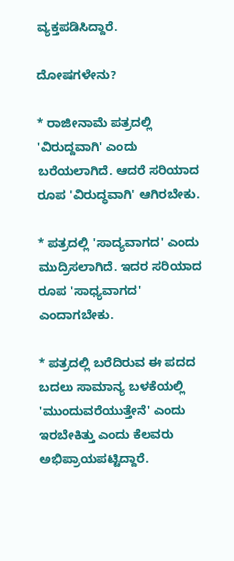ವ್ಯಕ್ತಪಡಿಸಿದ್ದಾರೆ.

ದೋಷಗಳೇನು?

* ರಾಜೀನಾಮೆ ಪತ್ರದಲ್ಲಿ 'ವಿರುದ್ದವಾಗಿ' ಎಂದು ಬರೆಯಲಾಗಿದೆ. ಆದರೆ ಸರಿಯಾದ ರೂಪ 'ವಿರುದ್ಧವಾಗಿ' ಆಗಿರಬೇಕು.

* ಪತ್ರದಲ್ಲಿ 'ಸಾದ್ಯವಾಗದ' ಎಂದು ಮುದ್ರಿಸಲಾಗಿದೆ. ಇದರ ಸರಿಯಾದ ರೂಪ 'ಸಾಧ್ಯವಾಗದ' ಎಂದಾಗಬೇಕು.

* ಪತ್ರದಲ್ಲಿ ಬರೆದಿರುವ ಈ ಪದದ ಬದಲು ಸಾಮಾನ್ಯ ಬಳಕೆಯಲ್ಲಿ 'ಮುಂದುವರೆಯುತ್ತೇನೆ' ಎಂದು ಇರಬೇಕಿತ್ತು ಎಂದು ಕೆಲವರು ಅಭಿಪ್ರಾಯಪಟ್ಟಿದ್ದಾರೆ.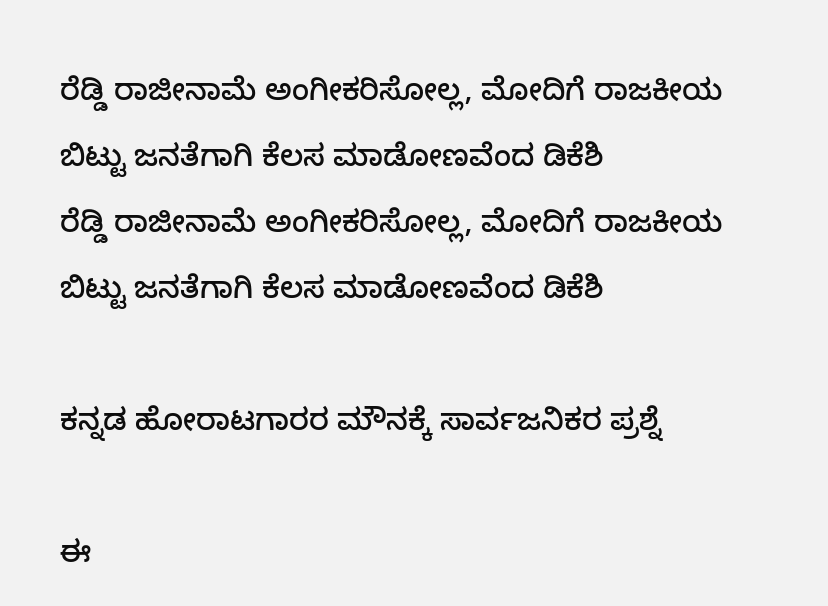ರೆಡ್ಡಿ ರಾಜೀನಾಮೆ ಅಂಗೀಕರಿಸೋಲ್ಲ, ಮೋದಿಗೆ ರಾಜಕೀಯ ಬಿಟ್ಟು ಜನತೆಗಾಗಿ ಕೆಲಸ ಮಾಡೋಣವೆಂದ ಡಿಕೆಶಿ
ರೆಡ್ಡಿ ರಾಜೀನಾಮೆ ಅಂಗೀಕರಿಸೋಲ್ಲ, ಮೋದಿಗೆ ರಾಜಕೀಯ ಬಿಟ್ಟು ಜನತೆಗಾಗಿ ಕೆಲಸ ಮಾಡೋಣವೆಂದ ಡಿಕೆಶಿ

ಕನ್ನಡ ಹೋರಾಟಗಾರರ ಮೌನಕ್ಕೆ ಸಾರ್ವಜನಿಕರ ಪ್ರಶ್ನೆ

ಈ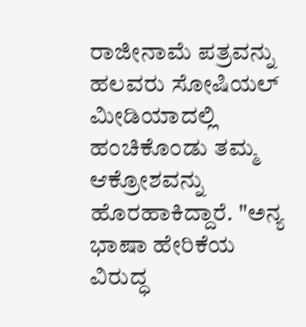ರಾಜೀನಾಮೆ ಪತ್ರವನ್ನು ಹಲವರು ಸೋಷಿಯಲ್‌ ಮೀಡಿಯಾದಲ್ಲಿ ಹಂಚಿಕೊಂಡು ತಮ್ಮ ಆಕ್ರೋಶವನ್ನು ಹೊರಹಾಕಿದ್ದಾರೆ. "ಅನ್ಯ ಭಾಷಾ ಹೇರಿಕೆಯ ವಿರುದ್ಧ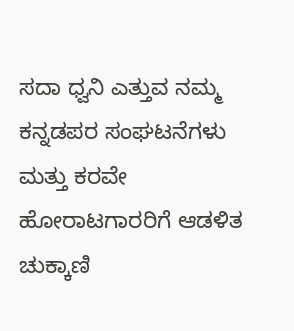ಸದಾ ಧ್ವನಿ ಎತ್ತುವ ನಮ್ಮ ಕನ್ನಡಪರ ಸಂಘಟನೆಗಳು ಮತ್ತು ಕರವೇ ಹೋರಾಟಗಾರರಿಗೆ ಆಡಳಿತ ಚುಕ್ಕಾಣಿ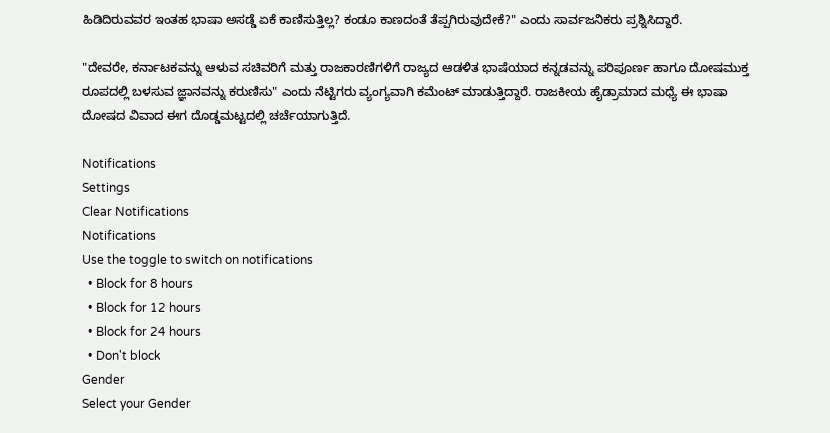ಹಿಡಿದಿರುವವರ ಇಂತಹ ಭಾಷಾ ಅಸಡ್ಡೆ ಏಕೆ ಕಾಣಿಸುತ್ತಿಲ್ಲ? ಕಂಡೂ ಕಾಣದಂತೆ ತೆಪ್ಪಗಿರುವುದೇಕೆ?" ಎಂದು ಸಾರ್ವಜನಿಕರು ಪ್ರಶ್ನಿಸಿದ್ದಾರೆ.

"ದೇವರೇ, ಕರ್ನಾಟಕವನ್ನು ಆಳುವ ಸಚಿವರಿಗೆ ಮತ್ತು ರಾಜಕಾರಣಿಗಳಿಗೆ ರಾಜ್ಯದ ಆಡಳಿತ ಭಾಷೆಯಾದ ಕನ್ನಡವನ್ನು ಪರಿಪೂರ್ಣ ಹಾಗೂ ದೋಷಮುಕ್ತ ರೂಪದಲ್ಲಿ ಬಳಸುವ ಜ್ಞಾನವನ್ನು ಕರುಣಿಸು" ಎಂದು ನೆಟ್ಟಿಗರು ವ್ಯಂಗ್ಯವಾಗಿ ಕಮೆಂಟ್ ಮಾಡುತ್ತಿದ್ದಾರೆ. ರಾಜಕೀಯ ಹೈಡ್ರಾಮಾದ ಮಧ್ಯೆ ಈ ಭಾಷಾ ದೋಷದ ವಿವಾದ ಈಗ ದೊಡ್ಡಮಟ್ಟದಲ್ಲಿ ಚರ್ಚೆಯಾಗುತ್ತಿದೆ.

Notifications
Settings
Clear Notifications
Notifications
Use the toggle to switch on notifications
  • Block for 8 hours
  • Block for 12 hours
  • Block for 24 hours
  • Don't block
Gender
Select your Gender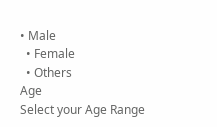• Male
  • Female
  • Others
Age
Select your Age Range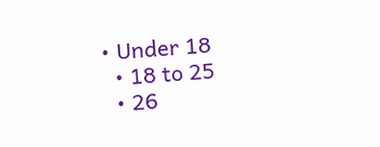• Under 18
  • 18 to 25
  • 26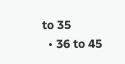to 35
  • 36 to 45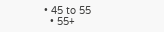• 45 to 55
  • 55+